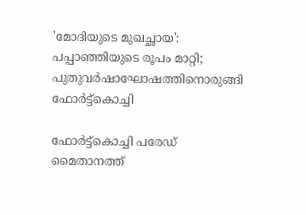'മോദിയുടെ മുഖച്ഛായ': പപ്പാഞ്ഞിയുടെ രൂപം മാറ്റി; പുതുവര്‍ഷാഘോഷത്തിനൊരുങ്ങി ഫോർട്ട്കൊച്ചി

ഫോർട്ട്കൊച്ചി പരേഡ് മൈതാനത്ത്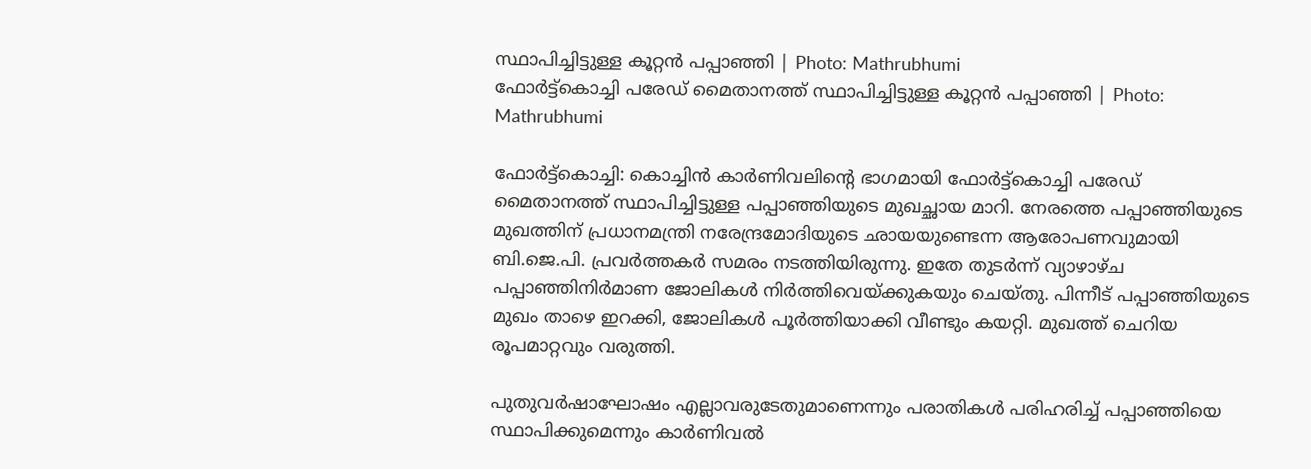സ്ഥാപിച്ചിട്ടുള്ള കൂറ്റൻ പപ്പാഞ്ഞി | Photo: Mathrubhumi
ഫോർട്ട്കൊച്ചി പരേഡ് മൈതാനത്ത് സ്ഥാപിച്ചിട്ടുള്ള കൂറ്റൻ പപ്പാഞ്ഞി | Photo: Mathrubhumi

ഫോർട്ട്കൊച്ചി: കൊച്ചിൻ കാർണിവലിന്റെ ഭാഗമായി ഫോർട്ട്കൊച്ചി പരേഡ് മൈതാനത്ത് സ്ഥാപിച്ചിട്ടുള്ള പപ്പാഞ്ഞിയുടെ മുഖച്ഛായ മാറി. നേരത്തെ പപ്പാഞ്ഞിയുടെ മുഖത്തിന് പ്രധാനമന്ത്രി നരേന്ദ്രമോദിയുടെ ഛായയുണ്ടെന്ന ആരോപണവുമായി ബി.ജെ.പി. പ്രവർത്തകർ സമരം നടത്തിയിരുന്നു. ഇതേ തുടർന്ന് വ്യാഴാഴ്ച പപ്പാഞ്ഞിനിർമാണ ജോലികൾ നിർത്തിവെയ്ക്കുകയും ചെയ്തു. പിന്നീട് പപ്പാഞ്ഞിയുടെ മുഖം താഴെ ഇറക്കി, ജോലികൾ പൂർത്തിയാക്കി വീണ്ടും കയറ്റി. മുഖത്ത് ചെറിയ രൂപമാറ്റവും വരുത്തി.

പുതുവർഷാഘോഷം എല്ലാവരുടേതുമാണെന്നും പരാതികൾ പരിഹരിച്ച് പപ്പാഞ്ഞിയെ സ്ഥാപിക്കുമെന്നും കാർണിവൽ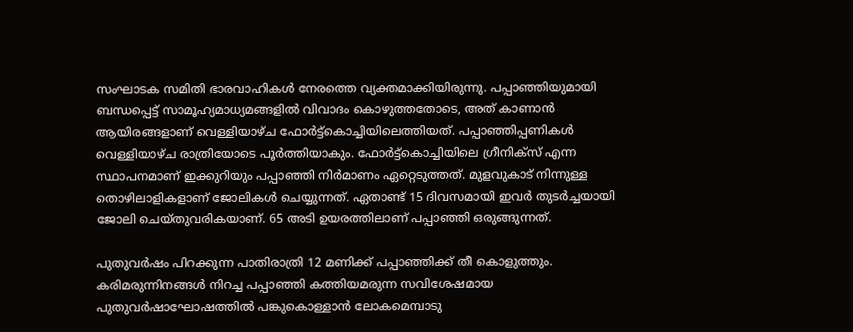സംഘാടക സമിതി ഭാരവാഹികൾ നേരത്തെ വ്യക്തമാക്കിയിരുന്നു. പപ്പാഞ്ഞിയുമായി ബന്ധപ്പെട്ട് സാമൂഹ്യമാധ്യമങ്ങളിൽ വിവാദം കൊഴുത്തതോടെ, അത് കാണാൻ ആയിരങ്ങളാണ് വെള്ളിയാഴ്ച ഫോർട്ട്കൊച്ചിയിലെത്തിയത്. പപ്പാഞ്ഞിപ്പണികൾ വെള്ളിയാഴ്ച രാത്രിയോടെ പൂർത്തിയാകും. ഫോർട്ട്കൊച്ചിയിലെ ഗ്രീനിക്‌സ് എന്ന സ്ഥാപനമാണ് ഇക്കുറിയും പപ്പാഞ്ഞി നിർമാണം ഏറ്റെടുത്തത്. മുളവുകാട് നിന്നുള്ള തൊഴിലാളികളാണ് ജോലികൾ ചെയ്യുന്നത്. ഏതാണ്ട് 15 ദിവസമായി ഇവർ തുടർച്ചയായി ജോലി ചെയ്തുവരികയാണ്. 65 അടി ഉയരത്തിലാണ് പപ്പാഞ്ഞി ഒരുങ്ങുന്നത്.

പുതുവർഷം പിറക്കുന്ന പാതിരാത്രി 12 മണിക്ക് പപ്പാഞ്ഞിക്ക് തീ കൊളുത്തും. കരിമരുന്നിനങ്ങൾ നിറച്ച പപ്പാഞ്ഞി കത്തിയമരുന്ന സവിശേഷമായ പുതുവർഷാഘോഷത്തിൽ പങ്കുകൊള്ളാൻ ലോകമെമ്പാടു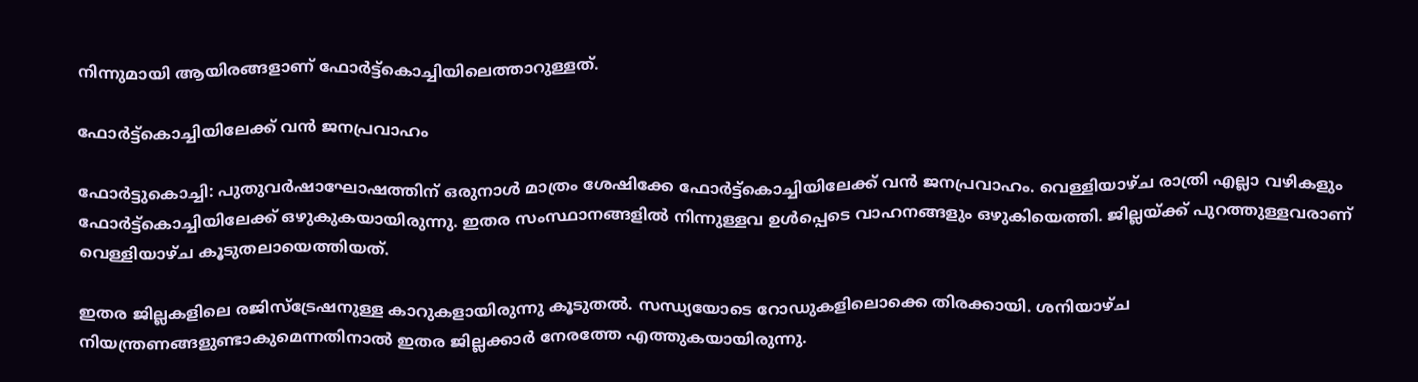നിന്നുമായി ആയിരങ്ങളാണ് ഫോർട്ട്കൊച്ചിയിലെത്താറുള്ളത്.

ഫോർട്ട്കൊച്ചിയിലേക്ക് വൻ ജനപ്രവാഹം

ഫോർട്ടുകൊച്ചി: പുതുവർഷാഘോഷത്തിന് ഒരുനാൾ മാത്രം ശേഷിക്കേ ഫോർട്ട്കൊച്ചിയിലേക്ക് വൻ ജനപ്രവാഹം. വെള്ളിയാഴ്ച രാത്രി എല്ലാ വഴികളും ഫോർട്ട്കൊച്ചിയിലേക്ക് ഒഴുകുകയായിരുന്നു. ഇതര സംസ്ഥാനങ്ങളിൽ നിന്നുള്ളവ ഉൾപ്പെടെ വാഹനങ്ങളും ഒഴുകിയെത്തി. ജില്ലയ്ക്ക് പുറത്തുള്ളവരാണ് വെള്ളിയാഴ്ച കൂടുതലായെത്തിയത്.

ഇതര ജില്ലകളിലെ രജിസ്‌ട്രേഷനുള്ള കാറുകളായിരുന്നു കൂടുതൽ. സന്ധ്യയോടെ റോഡുകളിലൊക്കെ തിരക്കായി. ശനിയാഴ്ച നിയന്ത്രണങ്ങളുണ്ടാകുമെന്നതിനാൽ ഇതര ജില്ലക്കാർ നേരത്തേ എത്തുകയായിരുന്നു.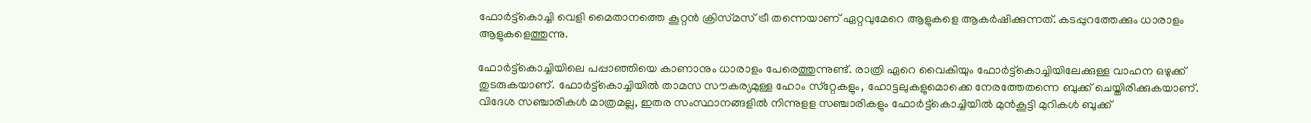ഫോർട്ട്കൊച്ചി വെളി മൈതാനത്തെ കൂറ്റൻ ക്രിസ്‌മസ് ട്രീ തന്നെയാണ് ഏറ്റവുമേറെ ആളുകളെ ആകർഷിക്കുന്നത്. കടപ്പുറത്തേക്കും ധാരാളം ആളുകളെത്തുന്നു.

ഫോർട്ട്കൊച്ചിയിലെ പപ്പാഞ്ഞിയെ കാണാനും ധാരാളം പേരെത്തുന്നുണ്ട്. രാത്രി ഏറെ വൈകിയും ഫോർട്ട്കൊച്ചിയിലേക്കുള്ള വാഹന ഒഴുക്ക് തുടരുകയാണ്. ഫോർട്ട്കൊച്ചിയിൽ താമസ സൗകര്യമുള്ള ഹോം സ്‌റ്റേകളും, ഹോട്ടലുകളുമൊക്കെ നേരത്തേതന്നെ ബുക്ക് ചെയ്തിരിക്കുകയാണ്. വിദേശ സഞ്ചാരികൾ മാത്രമല്ല, ഇതര സംസ്ഥാനങ്ങളിൽ നിന്നുളള സഞ്ചാരികളും ഫോർട്ട്കൊച്ചിയിൽ മുൻകൂട്ടി മുറികൾ ബുക്ക്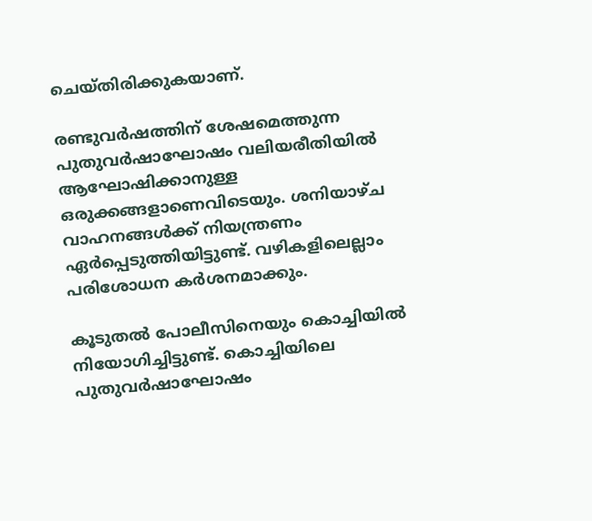ചെയ്തിരിക്കുകയാണ്.

രണ്ടുവർഷത്തിന് ശേഷമെത്തുന്ന പുതുവർഷാഘോഷം വലിയരീതിയിൽ ആഘോഷിക്കാനുള്ള ഒരുക്കങ്ങളാണെവിടെയും. ശനിയാഴ്ച വാഹനങ്ങൾക്ക് നിയന്ത്രണം ഏർപ്പെടുത്തിയിട്ടുണ്ട്. വഴികളിലെല്ലാം പരിശോധന കർശനമാക്കും.

കൂടുതൽ പോലീസിനെയും കൊച്ചിയിൽ നിയോഗിച്ചിട്ടുണ്ട്. കൊച്ചിയിലെ പുതുവർഷാഘോഷം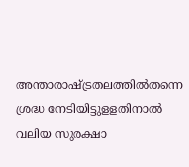അന്താരാഷ്ട്രതലത്തിൽതന്നെ ശ്രദ്ധ നേടിയിട്ടുളളതിനാൽ വലിയ സുരക്ഷാ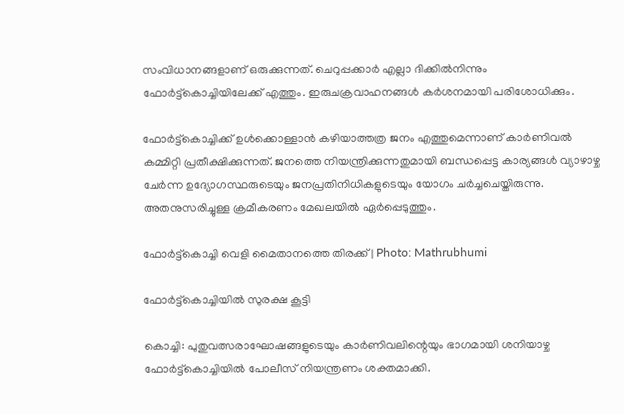സംവിധാനങ്ങളാണ് ഒരുക്കുന്നത്. ചെറുപ്പക്കാർ എല്ലാ ദിക്കിൽനിന്നും ഫോർട്ട്കൊച്ചിയിലേക്ക് എത്തും. ഇരുചക്രവാഹനങ്ങൾ കർശനമായി പരിശോധിക്കും.

ഫോർട്ട്കൊച്ചിക്ക് ഉൾക്കൊള്ളാൻ കഴിയാത്തത്ര ജനം എത്തുമെന്നാണ് കാർണിവൽ കമ്മിറ്റി പ്രതീക്ഷിക്കുന്നത്. ജനത്തെ നിയന്ത്രിക്കുന്നതുമായി ബന്ധപ്പെട്ട കാര്യങ്ങൾ വ്യാഴാഴ്ച ചേർന്ന ഉദ്യോഗസ്ഥരുടെയും ജനപ്രതിനിധികളുടെയും യോഗം ചർച്ചചെയ്തിരുന്നു. അതനുസരിച്ചുള്ള ക്രമീകരണം മേഖലയിൽ ഏർപ്പെടുത്തും.

ഫോർട്ട്കൊച്ചി വെളി മൈതാനത്തെ തിരക്ക് | Photo: Mathrubhumi

ഫോർട്ട്കൊച്ചിയിൽ സുരക്ഷ കൂട്ടി

കൊച്ചി: പുതുവത്സരാഘോഷങ്ങളുടെയും കാർണിവലിന്റെയും ഭാഗമായി ശനിയാഴ്ച ഫോർട്ട്കൊച്ചിയിൽ പോലീസ് നിയന്ത്രണം ശക്തമാക്കി.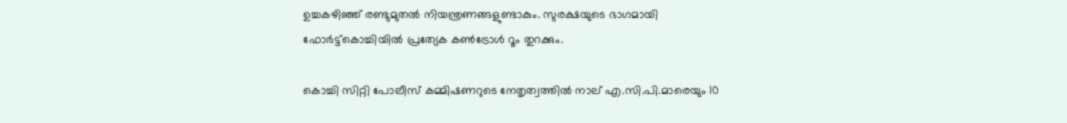ഉച്ചകഴിഞ്ഞ് രണ്ടുമുതൽ നിയന്ത്രണങ്ങളുണ്ടാകും. സുരക്ഷയുടെ ഭാഗമായി ഫോർട്ട്കൊച്ചിയിൽ പ്രത്യേക കൺട്രോൾ റൂം തുറക്കും.

കൊച്ചി സിറ്റി പോലീസ് കമ്മിഷണറുടെ നേതൃത്വത്തിൽ നാല്‌ എ.സി.പി.മാരെയും 10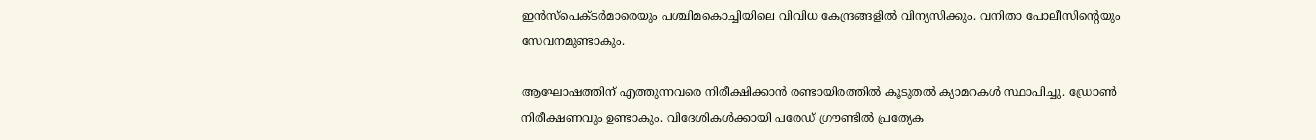ഇൻസ്പെക്ടർമാരെയും പശ്ചിമകൊച്ചിയിലെ വിവിധ കേന്ദ്രങ്ങളിൽ വിന്യസിക്കും. വനിതാ പോലീസിന്റെയും സേവനമുണ്ടാകും.

ആഘോഷത്തിന്‌ എത്തുന്നവരെ നിരീക്ഷിക്കാൻ രണ്ടായിരത്തിൽ കൂടുതൽ ക്യാമറകൾ സ്ഥാപിച്ചു. ഡ്രോൺ നിരീക്ഷണവും ഉണ്ടാകും. വിദേശികൾക്കായി പരേഡ് ഗ്രൗണ്ടിൽ പ്രത്യേക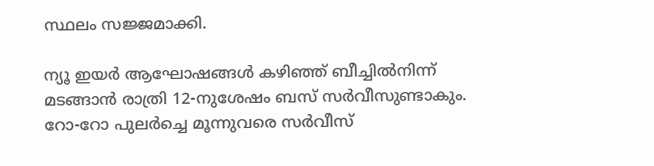സ്ഥലം സജ്ജമാക്കി.

ന്യൂ ഇയർ ആഘോഷങ്ങൾ കഴിഞ്ഞ് ബീച്ചിൽനിന്ന്‌ മടങ്ങാൻ രാത്രി 12-നുശേഷം ബസ് സർവീസുണ്ടാകും. റോ-റോ പുലർച്ചെ മൂന്നുവരെ സർവീസ്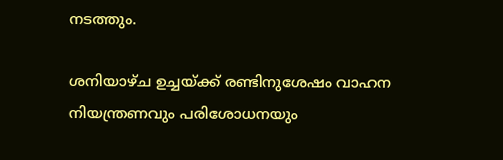നടത്തും.

ശനിയാഴ്ച ഉച്ചയ്ക്ക് രണ്ടിനുശേഷം വാഹന നിയന്ത്രണവും പരിശോധനയും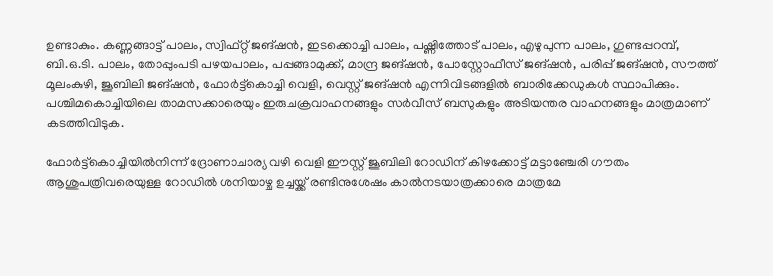ഉണ്ടാകും. കണ്ണങ്ങാട്ട്‌ പാലം, സ്വിഫ്റ്റ് ജങ്‌ഷൻ, ഇടക്കൊച്ചി പാലം, പഷ്ണിത്തോട് പാലം, എഴുപുന്ന പാലം, ഗുണ്ടപ്പറമ്പ്, ബി.ഒ.ടി. പാലം, തോപ്പുംപടി പഴയപാലം, പപ്പങ്ങാമുക്ക്‌, മാന്ദ്ര ജങ്‌ഷൻ, പോസ്റ്റോഫീസ് ജങ്‌ഷൻ, പരിപ്പ് ജങ്‌ഷൻ, സൗത്ത് മൂലംകുഴി, ജൂബിലി ജങ്‌ഷൻ, ഫോർട്ട്കൊച്ചി വെളി, വെസ്റ്റ് ജങ്‌ഷൻ എന്നിവിടങ്ങളിൽ ബാരിക്കേഡുകൾ സ്ഥാപിക്കും. പശ്ചിമകൊച്ചിയിലെ താമസക്കാരെയും ഇരുചക്രവാഹനങ്ങളും സർവീസ്‌ ബസുകളും അടിയന്തര വാഹനങ്ങളും മാത്രമാണ്‌ കടത്തിവിടുക.

ഫോർട്ട്‌കൊച്ചിയിൽനിന്ന്‌ ദ്രോണാചാര്യ വഴി വെളി ഈസ്റ്റ് ജൂബിലി റോഡിന്‌ കിഴക്കോട്ട് മട്ടാഞ്ചേരി ഗൗതം ആശുപത്രിവരെയുള്ള റോഡിൽ ശനിയാഴ്ച ഉച്ചയ്ക്ക് രണ്ടിനുശേഷം കാൽനടയാത്രക്കാരെ മാത്രമേ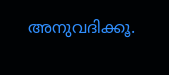അനുവദിക്കൂ.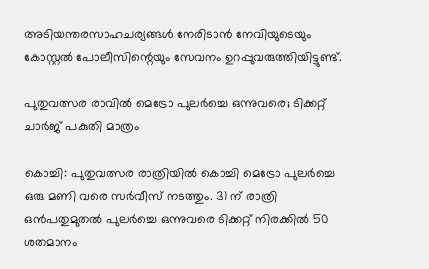അടിയന്തരസാഹചര്യങ്ങൾ നേരിടാൻ നേവിയുടെയും കോസ്റ്റൽ പോലീസിന്റെയും സേവനം ഉറപ്പുവരുത്തിയിട്ടുണ്ട്.

പുതുവത്സര രാവിൽ മെട്രോ പുലർച്ചെ ഒന്നുവരെ; ടിക്കറ്റ് ചാർജ് പകുതി മാത്രം

കൊച്ചി: പുതുവത്സര രാത്രിയിൽ കൊച്ചി മെട്രോ പുലർച്ചെ ഒരു മണി വരെ സർവീസ് നടത്തും. 31 ന് രാത്രി ഒൻപതുമുതൽ പുലർച്ചെ ഒന്നുവരെ ടിക്കറ്റ് നിരക്കിൽ 50 ശതമാനം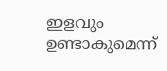ഇളവും ഉണ്ടാകുമെന്ന്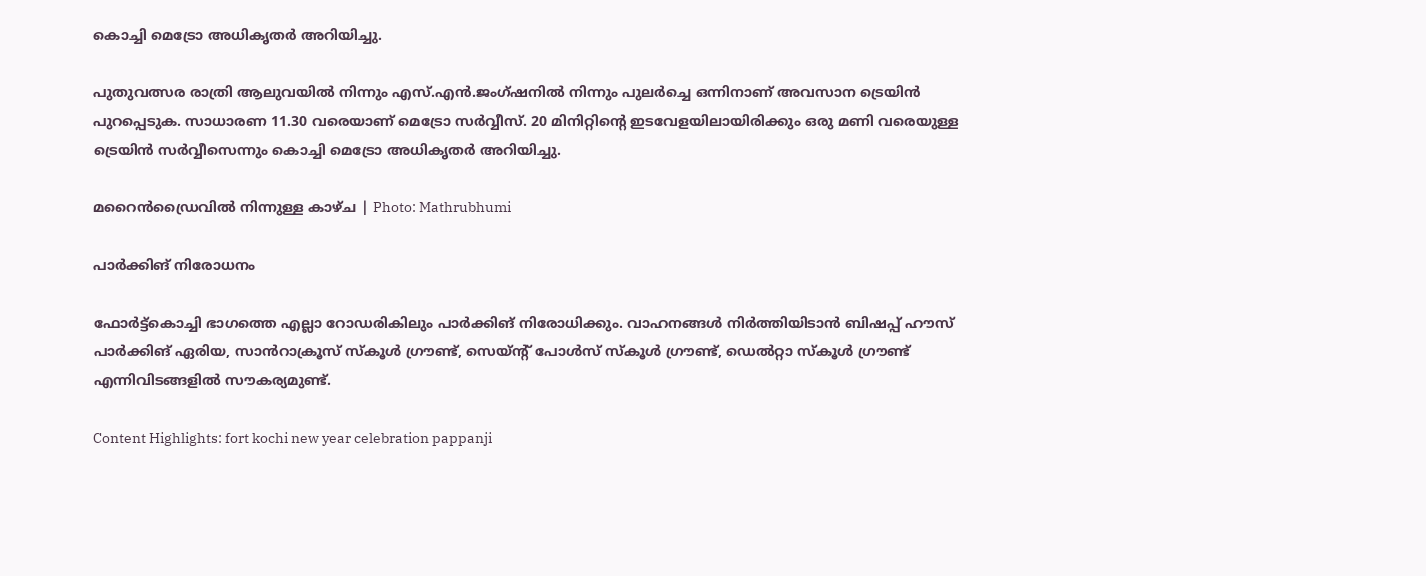കൊച്ചി മെട്രോ അധികൃതർ അറിയിച്ചു.

പുതുവത്സര രാത്രി ആലുവയിൽ നിന്നും എസ്.എൻ.ജംഗ്ഷനിൽ നിന്നും പുലർച്ചെ ഒന്നിനാണ് അവസാന ട്രെയിൻ പുറപ്പെടുക. സാധാരണ 11.30 വരെയാണ് മെട്രോ സർവ്വീസ്. 20 മിനിറ്റിന്റെ ഇടവേളയിലായിരിക്കും ഒരു മണി വരെയുള്ള ട്രെയിൻ സർവ്വീസെന്നും കൊച്ചി മെട്രോ അധികൃതർ അറിയിച്ചു.

മറൈന്‍ഡ്രൈവില്‍ നിന്നുള്ള കാഴ്ച | Photo: Mathrubhumi

പാർക്കിങ് നിരോധനം

ഫോർട്ട്കൊച്ചി ഭാഗത്തെ എല്ലാ റോഡരികിലും പാർക്കിങ് നിരോധിക്കും. വാഹനങ്ങൾ നിർത്തിയിടാൻ ബിഷപ്പ് ഹൗസ് പാർക്കിങ് ഏരിയ, സാൻറാക്രൂസ് സ്കൂൾ ഗ്രൗണ്ട്, സെയ്ന്റ്‌ പോൾസ് സ്കൂൾ ഗ്രൗണ്ട്, ഡെൽറ്റാ സ്കൂൾ ഗ്രൗണ്ട് എന്നിവിടങ്ങളിൽ സൗകര്യമുണ്ട്‌.

Content Highlights: fort kochi new year celebration pappanji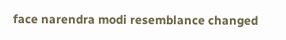face narendra modi resemblance changed